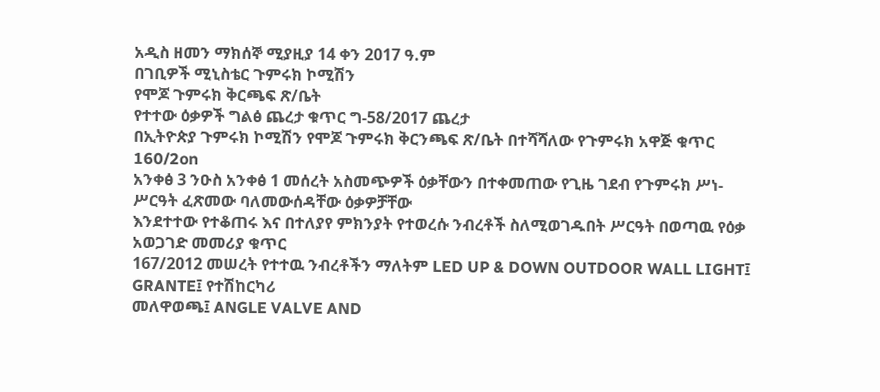አዲስ ዘመን ማክሰኞ ሚያዚያ 14 ቀን 2017 ዓ.ም
በገቢዎች ሚኒስቴር ጉምሩክ ኮሚሽን
የሞጆ ጉምሩክ ቅርጫፍ ጽ/ቤት
የተተው ዕቃዎች ግልፅ ጨረታ ቁጥር ግ-58/2017 ጨረታ
በኢትዮጵያ ጉምሩክ ኮሚሽን የሞጆ ጉምሩክ ቅርንጫፍ ጽ/ቤት በተሻሻለው የጉምሩክ አዋጅ ቁጥር 160/2on
አንቀፅ 3 ንዑስ አንቀፅ 1 መሰረት አስመጭዎች ዕቃቸውን በተቀመጠው የጊዜ ገደብ የጉምሩክ ሥነ-ሥርዓት ፈጽመው ባለመውሰዳቸው ዕቃዎቻቸው
እንደተተው የተቆጠሩ እና በተለያየ ምክንያት የተወረሱ ንብረቶች ስለሚወገዱበት ሥርዓት በወጣዉ የዕቃ አወጋገድ መመሪያ ቁጥር
167/2012 መሠረት የተተዉ ንብረቶችን ማለትም LED UP & DOWN OUTDOOR WALL LIGHT፤ GRANTE፤ የተሽከርካሪ
መለዋወጫ፤ ANGLE VALVE AND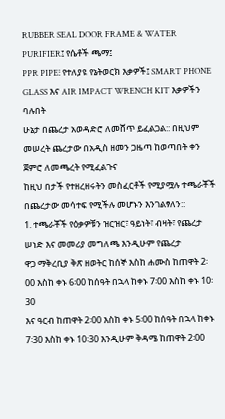RUBBER SEAL DOOR FRAME & WATER PURIFIER፤ የሴቶች ጫማ፤
PPR PIPE፧ የተለያዩ የኔትወርክ እቃዎች፤ SMART PHONE GLASS እና AIR IMPACT WRENCH KIT እቃዎችን ባሉበት
ሁኔታ በጨረታ አወዳድሮ ለመሸጥ ይፈልጋል:: በዚህም መሠረት ጨረታው በአዲስ ዘመን ጋዜጣ ከወጣበት ቀን ጀምሮ ለመጫረት የሚፈልጉና
ከዚህ በታች የተዘረዘሩትን መስፈርቶች የሚያሟሉ ተጫራቾች በጨረታው መሳተፍ የሚችሉ መሆኑን እንገልፃለን::
1. ተጫራቾች የዕቃዎቹን ዝርዝር፣ ዓይነት፣ ብዛት፣ የጨረታ ሠነድ እና መመሪያ መግለጫ እንዲሁም የጨረታ
ዋጋ ማቅረቢያ ቅጽ ዘወትር ከሰኞ እስከ ሐሙስ ከጠዋት 2፡00 እስከ ቀኑ 6፡00 ከሰዓት በኋላ ከቀኑ 7፡00 እስከ ቀኑ 10፡30
እና ዓርብ ከጠዋት 2፡00 እስከ ቀኑ 5፡00 ከሰዓት በኋላ ከቀኑ 7፡30 እስከ ቀኑ 10፡30 እንዲሁም ቅዳሜ ከጠዋት 2፡00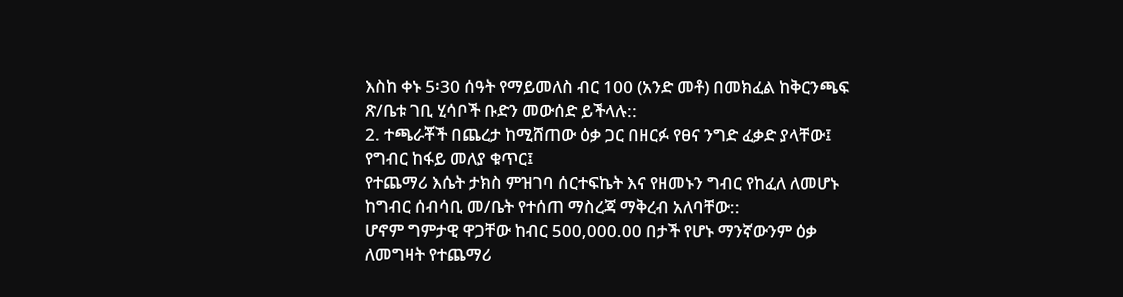እስከ ቀኑ 5፡30 ሰዓት የማይመለስ ብር 100 (አንድ መቶ) በመክፈል ከቅርንጫፍ ጽ/ቤቱ ገቢ ሂሳቦች ቡድን መውሰድ ይችላሉ::
2. ተጫራቾች በጨረታ ከሚሸጠው ዕቃ ጋር በዘርፉ የፀና ንግድ ፈቃድ ያላቸው፤ የግብር ከፋይ መለያ ቁጥር፤
የተጨማሪ እሴት ታክስ ምዝገባ ሰርተፍኬት እና የዘመኑን ግብር የከፈለ ለመሆኑ ከግብር ሰብሳቢ መ/ቤት የተሰጠ ማስረጃ ማቅረብ አለባቸው::
ሆኖም ግምታዊ ዋጋቸው ከብር 500,000.00 በታች የሆኑ ማንኛውንም ዕቃ ለመግዛት የተጨማሪ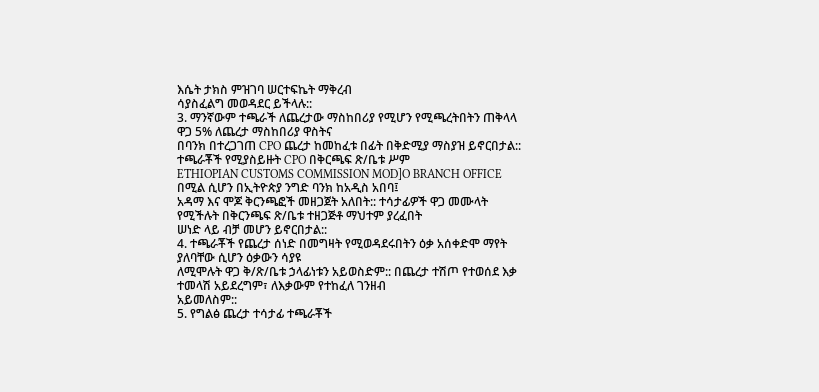እሴት ታክስ ምዝገባ ሠርተፍኬት ማቅረብ
ሳያስፈልግ መወዳደር ይችላሉ::
3. ማንኛውም ተጫራች ለጨረታው ማስከበሪያ የሚሆን የሚጫረትበትን ጠቅላላ ዋጋ 5% ለጨረታ ማስከበሪያ ዋስትና
በባንክ በተረጋገጠ CPO ጨረታ ከመከፈቱ በፊት በቅድሚያ ማስያዝ ይኖርበታል:: ተጫራቾች የሚያስይዙት CPO በቅርጫፍ ጽ/ቤቱ ሥም
ETHIOPIAN CUSTOMS COMMISSION MOD]O BRANCH OFFICE በሚል ሲሆን በኢትዮጵያ ንግድ ባንክ ከአዲስ አበባ፤
አዳማ እና ሞጆ ቅርንጫፎች መዘጋጀት አለበት:: ተሳታፊዎች ዋጋ መሙላት የሚችሉት በቅርንጫፍ ጽ/ቤቱ ተዘጋጅቶ ማህተም ያረፈበት
ሠነድ ላይ ብቻ መሆን ይኖርበታል::
4. ተጫራቾች የጨረታ ሰነድ በመግዛት የሚወዳደሩበትን ዕቃ አሰቀድሞ ማየት ያለባቸው ሲሆን ዕቃውን ሳያዩ
ለሚሞሉት ዋጋ ቅ/ጽ/ቤቱ ኃላፊነቱን አይወስድም:: በጨረታ ተሽጦ የተወሰደ እቃ ተመላሽ አይደረግም፣ ለእቃውም የተከፈለ ገንዘብ
አይመለስም::
5. የግልፅ ጨረታ ተሳታፊ ተጫራቾች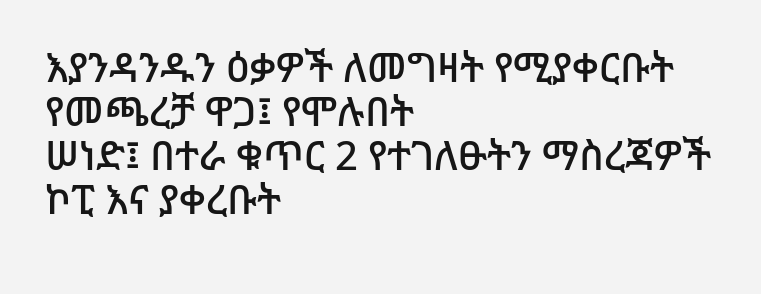እያንዳንዱን ዕቃዎች ለመግዛት የሚያቀርቡት የመጫረቻ ዋጋ፤ የሞሉበት
ሠነድ፤ በተራ ቁጥር 2 የተገለፁትን ማስረጃዎች ኮፒ እና ያቀረቡት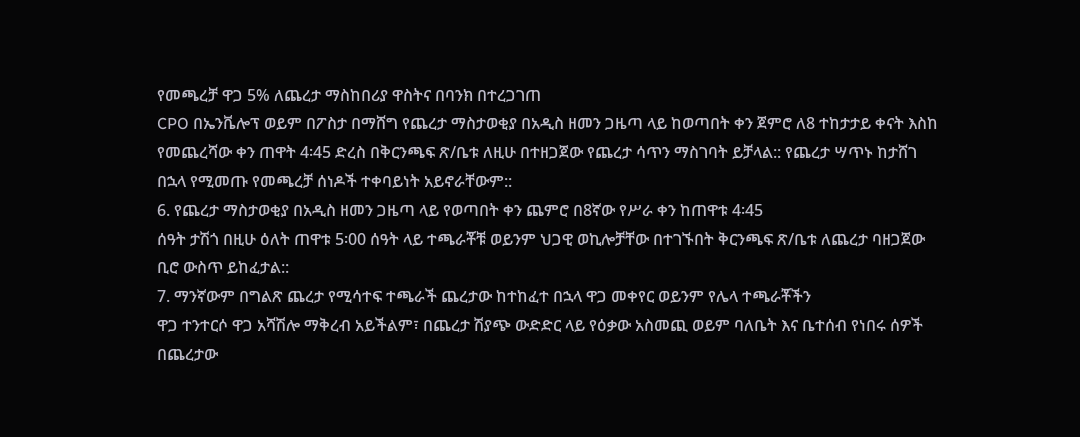የመጫረቻ ዋጋ 5% ለጨረታ ማስከበሪያ ዋስትና በባንክ በተረጋገጠ
CPO በኤንቬሎፕ ወይም በፖስታ በማሸግ የጨረታ ማስታወቂያ በአዲስ ዘመን ጋዜጣ ላይ ከወጣበት ቀን ጀምሮ ለ8 ተከታታይ ቀናት እስከ
የመጨረሻው ቀን ጠዋት 4፡45 ድረስ በቅርንጫፍ ጽ/ቤቱ ለዚሁ በተዘጋጀው የጨረታ ሳጥን ማስገባት ይቻላል:: የጨረታ ሣጥኑ ከታሸገ
በኋላ የሚመጡ የመጫረቻ ሰነዶች ተቀባይነት አይኖራቸውም::
6. የጨረታ ማስታወቂያ በአዲስ ዘመን ጋዜጣ ላይ የወጣበት ቀን ጨምሮ በ8ኛው የሥራ ቀን ከጠዋቱ 4፡45
ሰዓት ታሽጎ በዚሁ ዕለት ጠዋቱ 5፡00 ሰዓት ላይ ተጫራቾቹ ወይንም ህጋዊ ወኪሎቻቸው በተገኙበት ቅርንጫፍ ጽ/ቤቱ ለጨረታ ባዘጋጀው
ቢሮ ውስጥ ይከፈታል::
7. ማንኛውም በግልጽ ጨረታ የሚሳተፍ ተጫራች ጨረታው ከተከፈተ በኋላ ዋጋ መቀየር ወይንም የሌላ ተጫራቾችን
ዋጋ ተንተርሶ ዋጋ አሻሽሎ ማቅረብ አይችልም፣ በጨረታ ሽያጭ ውድድር ላይ የዕቃው አስመጪ ወይም ባለቤት እና ቤተሰብ የነበሩ ሰዎች
በጨረታው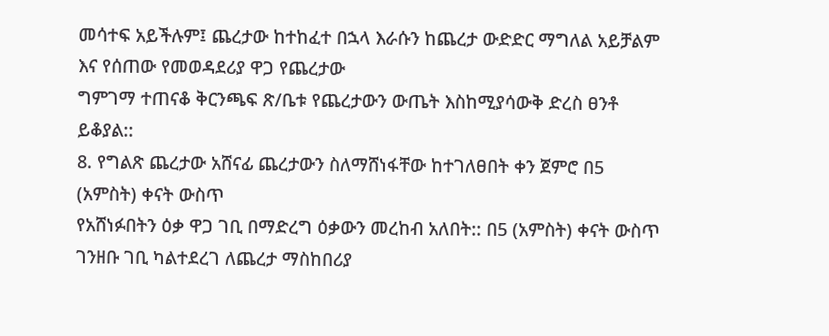መሳተፍ አይችሉም፤ ጨረታው ከተከፈተ በኋላ እራሱን ከጨረታ ውድድር ማግለል አይቻልም እና የሰጠው የመወዳደሪያ ዋጋ የጨረታው
ግምገማ ተጠናቆ ቅርንጫፍ ጽ/ቤቱ የጨረታውን ውጤት እስከሚያሳውቅ ድረስ ፀንቶ ይቆያል::
8. የግልጽ ጨረታው አሸናፊ ጨረታውን ስለማሸነፋቸው ከተገለፀበት ቀን ጀምሮ በ5 (አምስት) ቀናት ውስጥ
የአሸነፉበትን ዕቃ ዋጋ ገቢ በማድረግ ዕቃውን መረከብ አለበት:: በ5 (አምስት) ቀናት ውስጥ ገንዘቡ ገቢ ካልተደረገ ለጨረታ ማስከበሪያ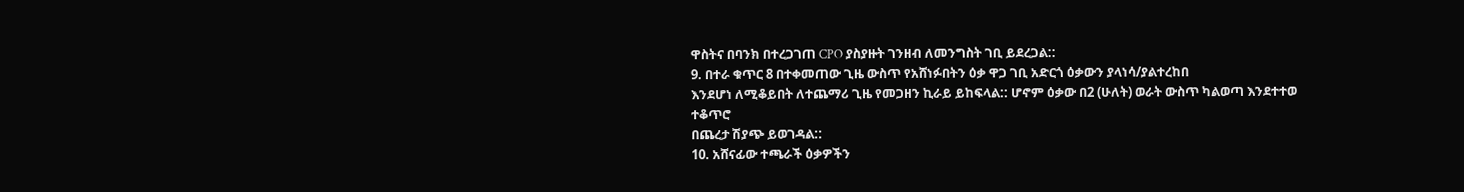ዋስትና በባንክ በተረጋገጠ CPO ያስያዙት ገንዘብ ለመንግስት ገቢ ይደረጋል::
9. በተራ ቁጥር 8 በተቀመጠው ጊዜ ውስጥ የአሸነፉበትን ዕቃ ዋጋ ገቢ አድርጎ ዕቃውን ያላነሳ/ያልተረከበ
እንደሆነ ለሚቆይበት ለተጨማሪ ጊዜ የመጋዘን ኪራይ ይከፍላል:: ሆኖም ዕቃው በ2 (ሁለት) ወራት ውስጥ ካልወጣ እንደተተወ ተቆጥሮ
በጨረታ ሽያጭ ይወገዳል::
10. አሸናፊው ተጫራች ዕቃዎችን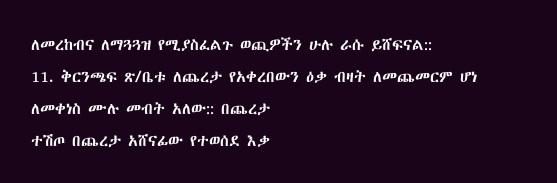ለመረከብና ለማጓጓዝ የሚያስፈልጉ ወጪዎችን ሁሉ ራሱ ይሸፍናል::
11. ቅርንጫፍ ጽ/ቤቱ ለጨረታ የአቀረበውን ዕቃ ብዛት ለመጨመርም ሆነ ለመቀነስ ሙሉ መብት አለው:: በጨረታ
ተሽጦ በጨረታ አሸናፊው የተወሰደ እቃ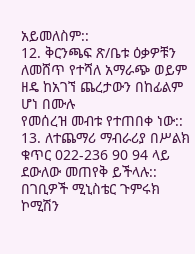አይመለስም::
12. ቅርንጫፍ ጽ/ቤቱ ዕቃዎቹን ለመሸጥ የተሻለ አማራጭ ወይም ዘዴ ከአገኘ ጨረታውን በከፊልም ሆነ በሙሉ
የመሰረዝ መብቱ የተጠበቀ ነው::
13. ለተጨማሪ ማብራሪያ በሥልክ ቁጥር 022-236 90 94 ላይ ደውለው መጠየቅ ይችላሉ::
በገቢዎች ሚኒስቴር ጉምሩክ ኮሚሽን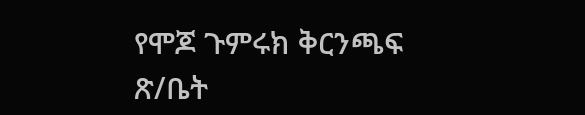የሞጆ ጉምሩክ ቅርንጫፍ ጽ/ቤት